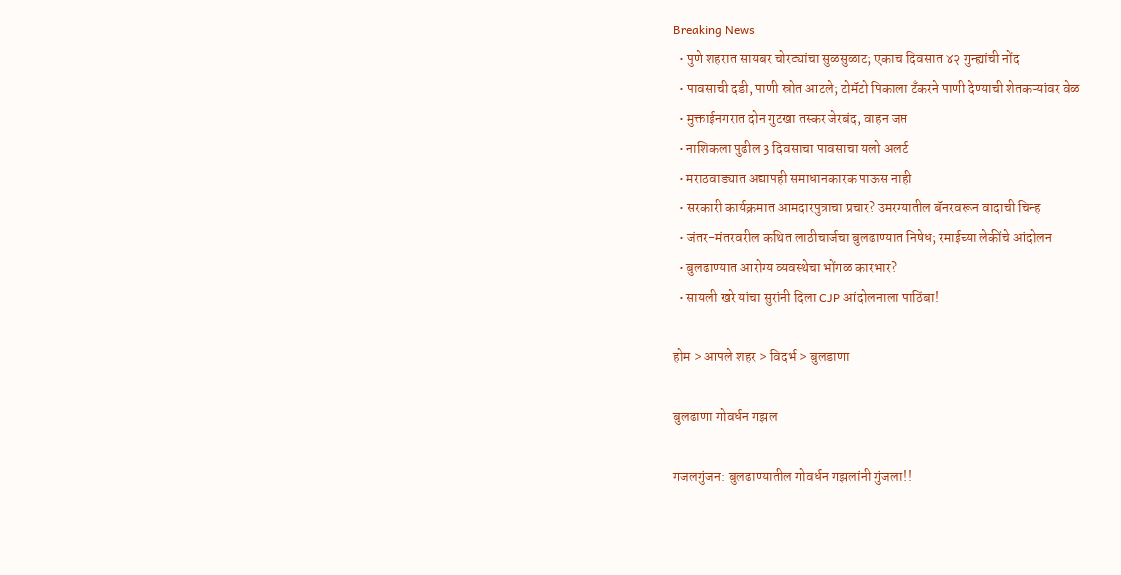Breaking News
  • पुणे शहरात सायबर चोरट्यांचा सुळसुळाट; एकाच दिवसात ४२ गुन्ह्यांची नोंद
  • पावसाची दडी, पाणी स्रोत आटले; टोमॅटो पिकाला टँकरने पाणी देण्याची शेतकऱ्यांवर वेळ
  • मुक्ताईनगरात दोन गुटखा तस्कर जेरबंद, वाहन जप्त
  • नाशिकला पुढील 3 दिवसाचा पावसाचा यलो अलर्ट
  • मराठवाड्यात अद्यापही समाधानकारक पाऊस नाही
  • सरकारी कार्यक्रमात आमदारपुत्राचा प्रचार? उमरग्यातील बॅनरवरून वादाची चिन्ह
  • जंतर-मंतरवरील कथित लाठीचार्जचा बुलढाण्यात निषेध; रमाईच्या लेकींचे आंदोलन
  • बुलढाण्यात आरोग्य व्यवस्थेचा भोंगळ कारभार?
  • सायली खरे यांचा सुरांनी दिला CJP आंदोलनाला पाठिंबा!

होम > आपले शहर > विदर्भ > बुलडाणा

बुलढाणा गोवर्धन गझल

गजलगुंजन: बुलढाण्यातील गोवर्धन गझलांनी गुंजला!!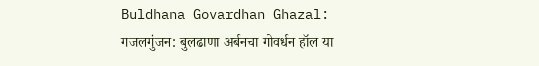Buldhana Govardhan Ghazal: गजलगुंजन: बुलढाणा अर्बनचा गोवर्धन हॉल या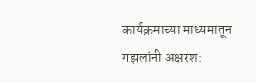कार्यक्रमाच्या माध्यमातून गझलांनी अक्षरश: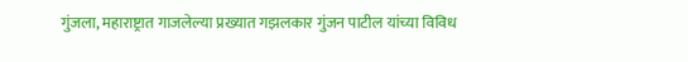गुंजला, महाराष्ट्रात गाजलेल्या प्रख्यात गझलकार गुंजन पाटील यांच्या विविध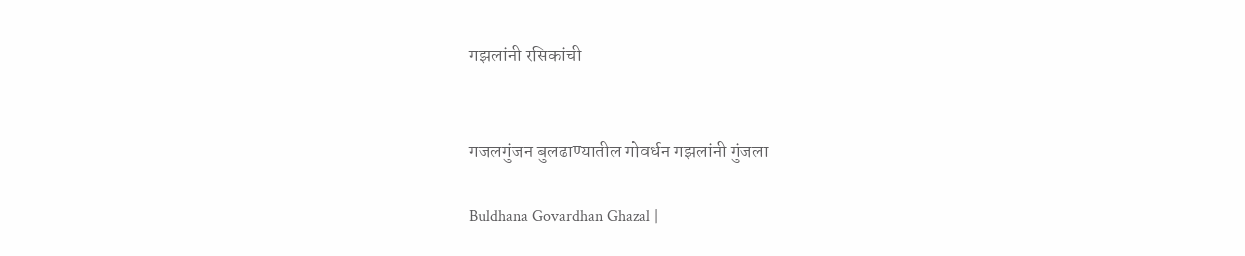गझलांनी रसिकांची


गजलगुंजन बुलढाण्यातील गोवर्धन गझलांनी गुंजला

Buldhana Govardhan Ghazal |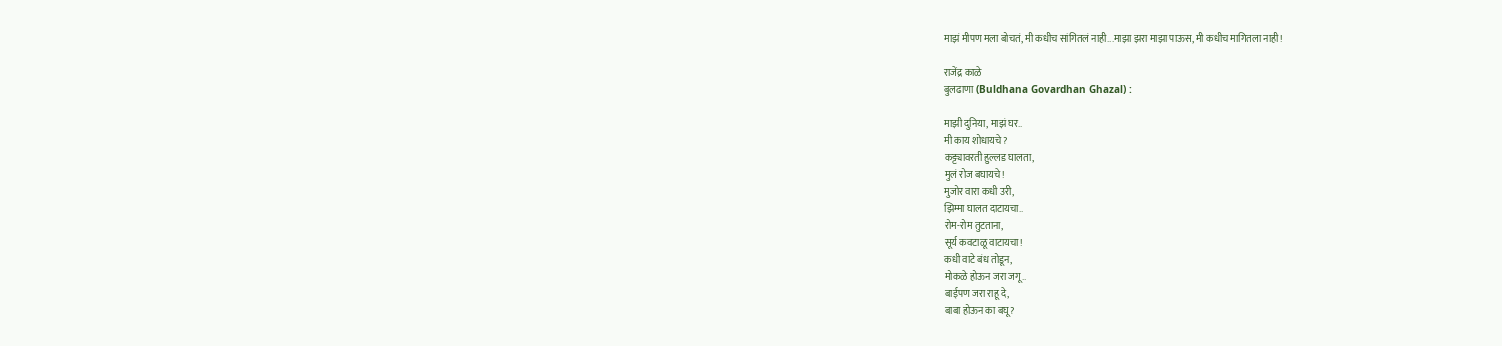माझं मीपण मला बोचतं, मी कधीच सांगितलं नाही...माझा झरा माझा पाऊस, मी कधीच मागितला नाही!

राजेंद्र काळे
बुलढाणा (Buldhana Govardhan Ghazal) :

माझी दुनिया, माझं घर..
मी काय शोधायचे?
कट्ट्यावरती हुल्लड घालता,
मुलं रोज बघायचे!
मुजोर वारा कधी उरी,
झिम्मा घालत दाटायचा..
रोम-रोम तुटताना,
सूर्य कवटाळू वाटायचा!
कधी वाटे बंध तोडून,
मोकळे होऊन जरा जगू..
बाईपण जरा राहू दे,
बाबा होऊन का बघू?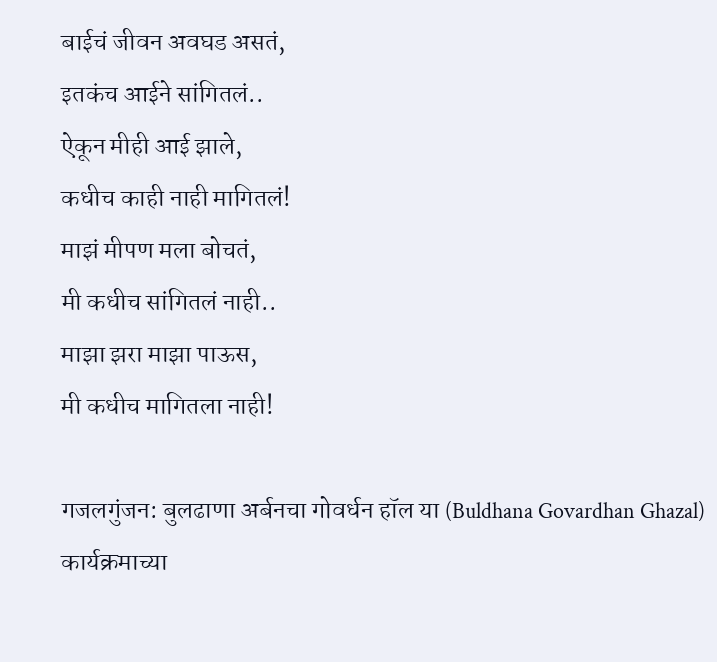बाईचं जीवन अवघड असतं,
इतकंच आईने सांगितलं..
ऐकून मीही आई झाले,
कधीच काही नाही मागितलं!
माझं मीपण मला बोचतं,
मी कधीच सांगितलं नाही..
माझा झरा माझा पाऊस,
मी कधीच मागितला नाही!

गजलगुंजन: बुलढाणा अर्बनचा गोवर्धन हॉल या (Buldhana Govardhan Ghazal) कार्यक्रमाच्या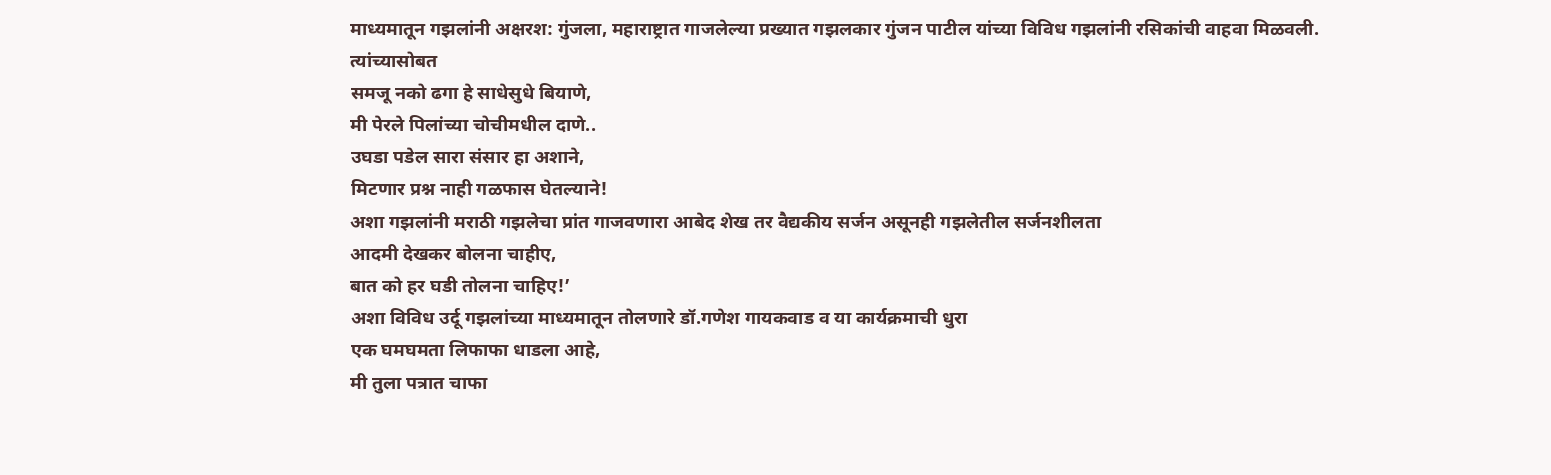माध्यमातून गझलांनी अक्षरश: गुंजला, महाराष्ट्रात गाजलेल्या प्रख्यात गझलकार गुंजन पाटील यांच्या विविध गझलांनी रसिकांची वाहवा मिळवली. त्यांच्यासोबत
समजू नको ढगा हे साधेसुधे बियाणे,
मी पेरले पिलांच्या चोचीमधील दाणे..
उघडा पडेल सारा संसार हा अशाने,
मिटणार प्रश्न नाही गळफास घेतल्याने!
अशा गझलांनी मराठी गझलेचा प्रांत गाजवणारा आबेद शेख तर वैद्यकीय सर्जन असूनही गझलेतील सर्जनशीलता
आदमी देखकर बोलना चाहीए,
बात को हर घडी तोलना चाहिए!’
अशा विविध उर्दू गझलांच्या माध्यमातून तोलणारे डॉ.गणेश गायकवाड व या कार्यक्रमाची धुरा
एक घमघमता लिफाफा धाडला आहे,
मी तुला पत्रात चाफा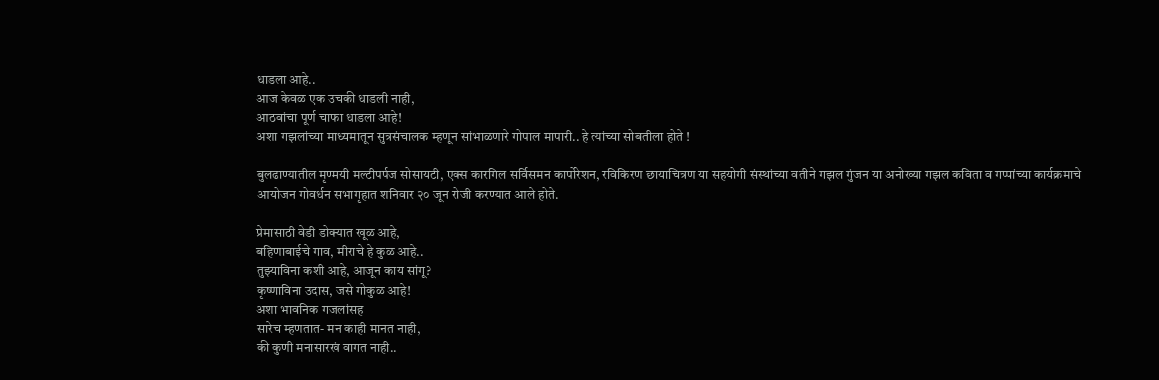धाडला आहे..
आज केवळ एक उचकी धाडली नाही,
आठवांचा पूर्ण चाफा धाडला आहे!
अशा गझलांच्या माध्यमातून सुत्रसंचालक म्हणून सांभाळणारे गोपाल मापारी.. हे त्यांच्या सोबतीला होते !

बुलढाण्यातील मृण्मयी मल्टीपर्पज सोसायटी, एक्स कारगिल सर्विसमन कार्पोरेशन, रविकिरण छायाचित्रण या सहयोगी संस्थांच्या वतीने गझल गुंजन या अनोख्या गझल कविता व गप्पांच्या कार्यक्रमाचे आयोजन गोवर्धन सभागृहात शनिवार २० जून रोजी करण्यात आले होते.

प्रेमासाठी वेडी डोक्यात खूळ आहे,
बहिणाबाईचे गाव, मीराचे हे कुळ आहे..
तुझ्याविना कशी आहे, आजून काय सांगू?
कृष्णाविना उदास, जसे गोकुळ आहे!
अशा भावनिक गजलांसह
सारेच म्हणतात- मन काही मानत नाही,
की कुणी मनासारखं वागत नाही..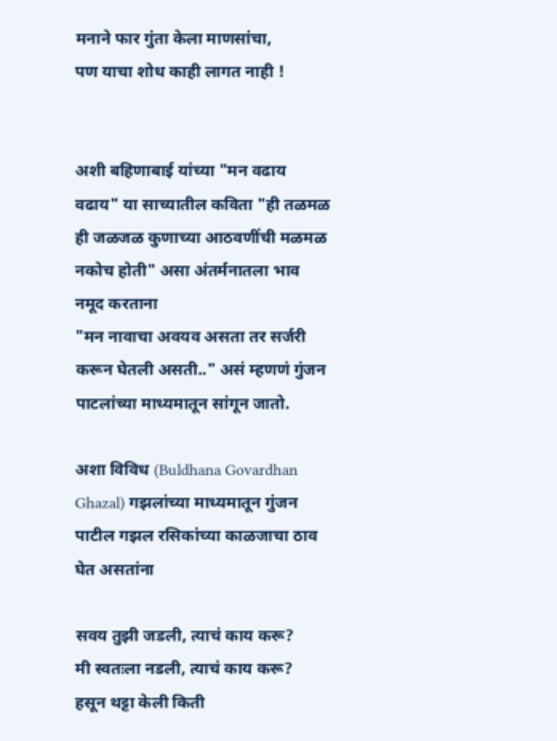मनाने फार गुंता केला माणसांचा,
पण याचा शोध काही लागत नाही !


अशी बहिणाबाई यांच्या "मन वढाय वढाय" या साच्यातील कविता "ही तळमळ ही जळजळ कुणाच्या आठवणींची मळमळ नकोच होती" असा अंतर्मनातला भाव नमूद करताना
"मन नावाचा अवयव असता तर सर्जरी करून घेतली असती.." असं म्हणणं गुंजन पाटलांच्या माध्यमातून सांगून जातो.

अशा विविध (Buldhana Govardhan Ghazal) गझलांच्या माध्यमातून गुंजन पाटील गझल रसिकांच्या काळजाचा ठाव घेत असतांना

सवय तुझी जडली, त्याचं काय करू?
मी स्वतःला नडली, त्याचं काय करू?
हसून थट्टा केली किती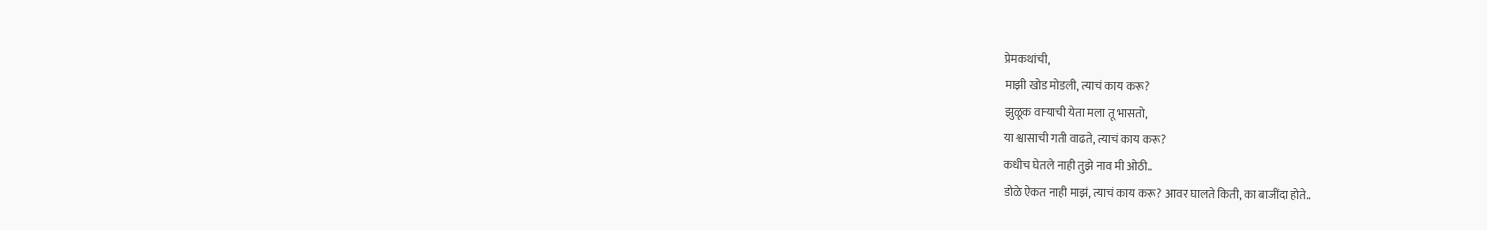प्रेमकथांची,
माझी खोड मोडली, त्याचं काय करू?
झुळूक वार्‍याची येता मला तू भासतो,
या श्वासाची गती वाढते, त्याचं काय करू?
कधीच घेतले नाही तुझे नाव मी ओठी..
डोळे ऐकत नाही माझं, त्याचं काय करू? आवर घालते किती, का बाजींदा होते..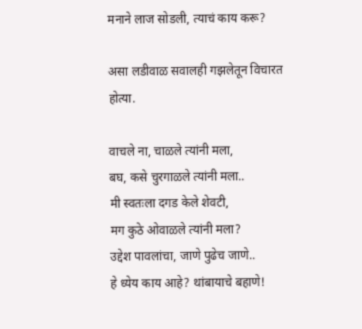मनाने लाज सोडली, त्याचं काय करू?

असा लडीवाळ सवालही गझलेतून विचारत होत्या.

वाचले ना, चाळले त्यांनी मला,
बघ, कसे चुरगाळले त्यांनी मला..
मी स्वतःला दगड केले शेवटी,
मग कुठे ओवाळले त्यांनी मला?
उद्देश पावलांचा, जाणे पुढेच जाणे..
हे ध्येय काय आहे? थांबायाचे बहाणे!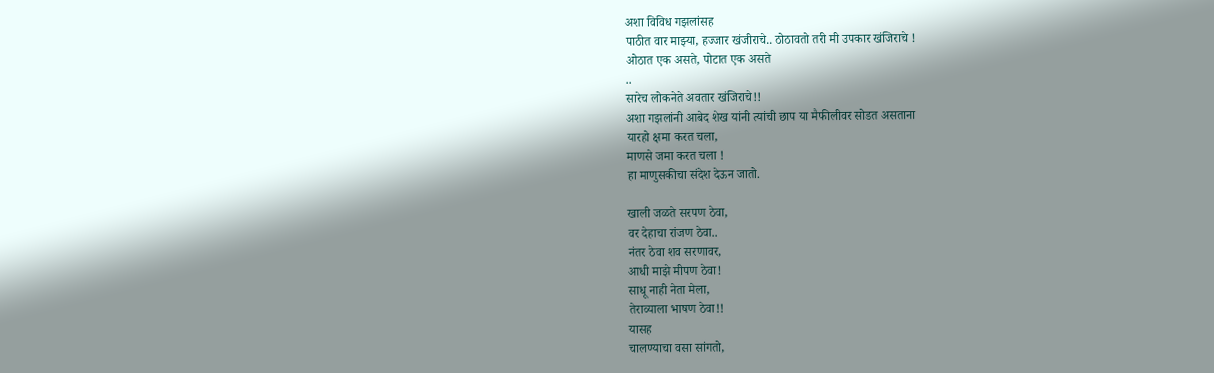अशा विविध गझलांसह
पाठीत वार माझ्या, हज्जार खंजीराचे.. ठोठावतो तरी मी उपकार खंजिराचे !
ओठात एक असते, पोटात एक असते
..
सारेच लोकनेते अवतार खंजिराचे!!
अशा गझलांनी आबेद शेख यांनी त्यांची छाप या मैफीलीवर सोडत असताना
यारहो क्षमा करत चला,
माणसे जमा करत चला !
हा माणुसकीचा संदेश देऊन जातो.

खाली जळते सरपण ठेवा,
वर देहाचा रांजण ठेवा..
नंतर ठेवा शव सरणावर,
आधी माझे मीपण ठेवा!
साधू नाही नेता मेला,
तेराव्याला भाषण ठेवा!!
यासह
चालण्याचा वसा सांगतो,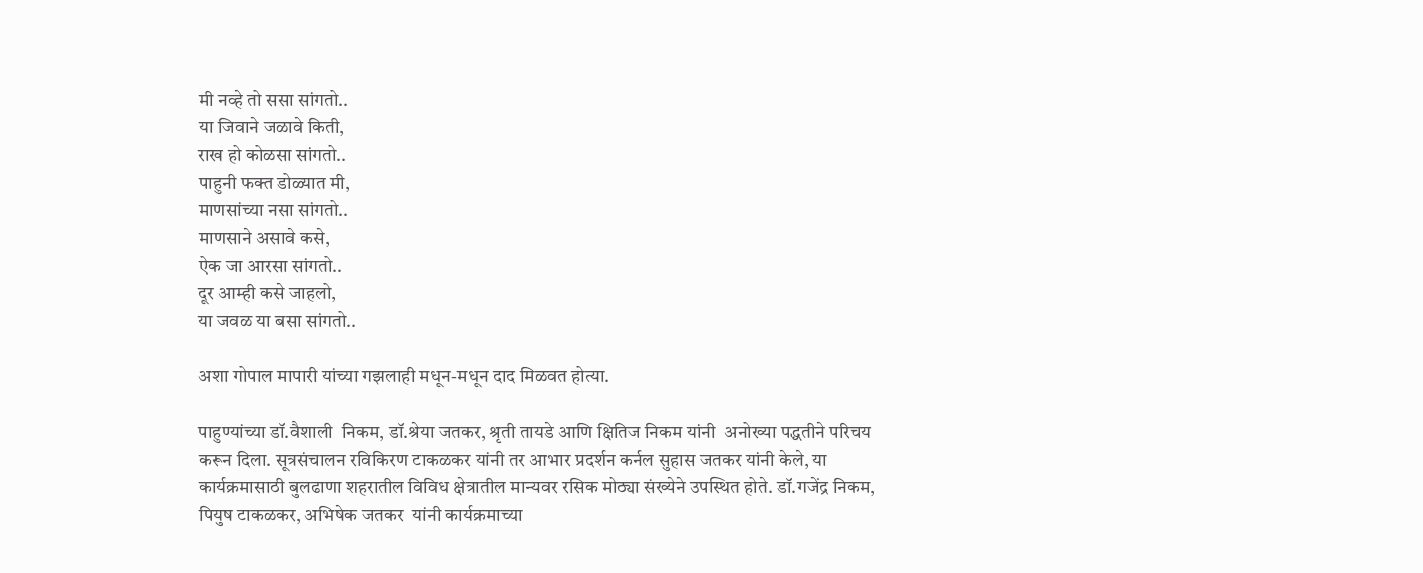मी नव्हे तो ससा सांगतो..
या जिवाने जळावे किती,
राख हो कोळसा सांगतो..
पाहुनी फक्त डोळ्यात मी,
माणसांच्या नसा सांगतो..
माणसाने असावे कसे,
ऐक जा आरसा सांगतो..
दूर आम्ही कसे जाहलो,
या जवळ या बसा सांगतो..

अशा गोपाल मापारी यांच्या गझलाही मधून-मधून दाद मिळवत होत्या.

पाहुण्यांच्या डॉ.वैशाली  निकम, डॉ.श्रेया जतकर, श्रृती तायडे आणि क्षितिज निकम यांनी  अनोख्या पद्धतीने परिचय करून दिला. सूत्रसंचालन रविकिरण टाकळकर यांनी तर आभार प्रदर्शन कर्नल सुहास जतकर यांनी केले, या कार्यक्रमासाठी बुलढाणा शहरातील विविध क्षेत्रातील मान्यवर रसिक मोठ्या संख्येने उपस्थित होते. डॉ.गजेंद्र निकम, पियुष टाकळकर, अभिषेक जतकर  यांनी कार्यक्रमाच्या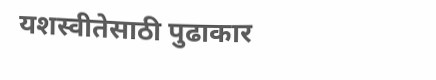यशस्वीतेसाठी पुढाकार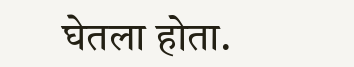घेतला होता.